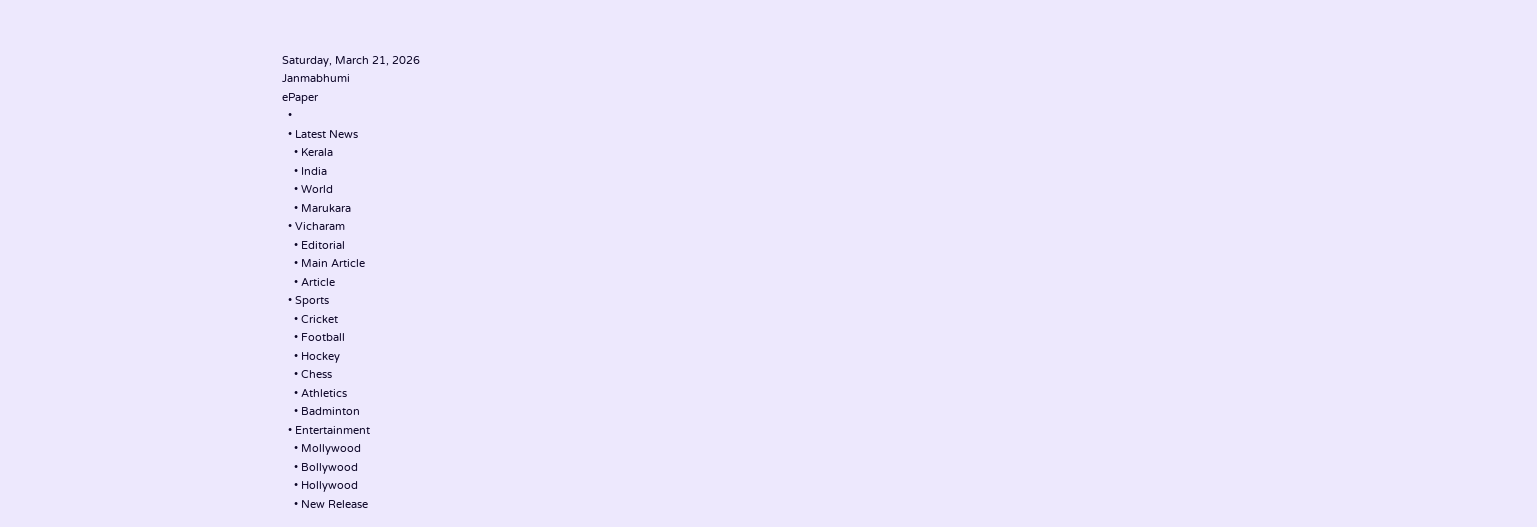Saturday, March 21, 2026
Janmabhumi
ePaper
  •
  • Latest News
    • Kerala
    • India
    • World
    • Marukara
  • Vicharam
    • Editorial
    • Main Article
    • Article
  • Sports
    • Cricket
    • Football
    • Hockey
    • Chess
    • Athletics
    • Badminton
  • Entertainment
    • Mollywood
    • Bollywood
    • Hollywood
    • New Release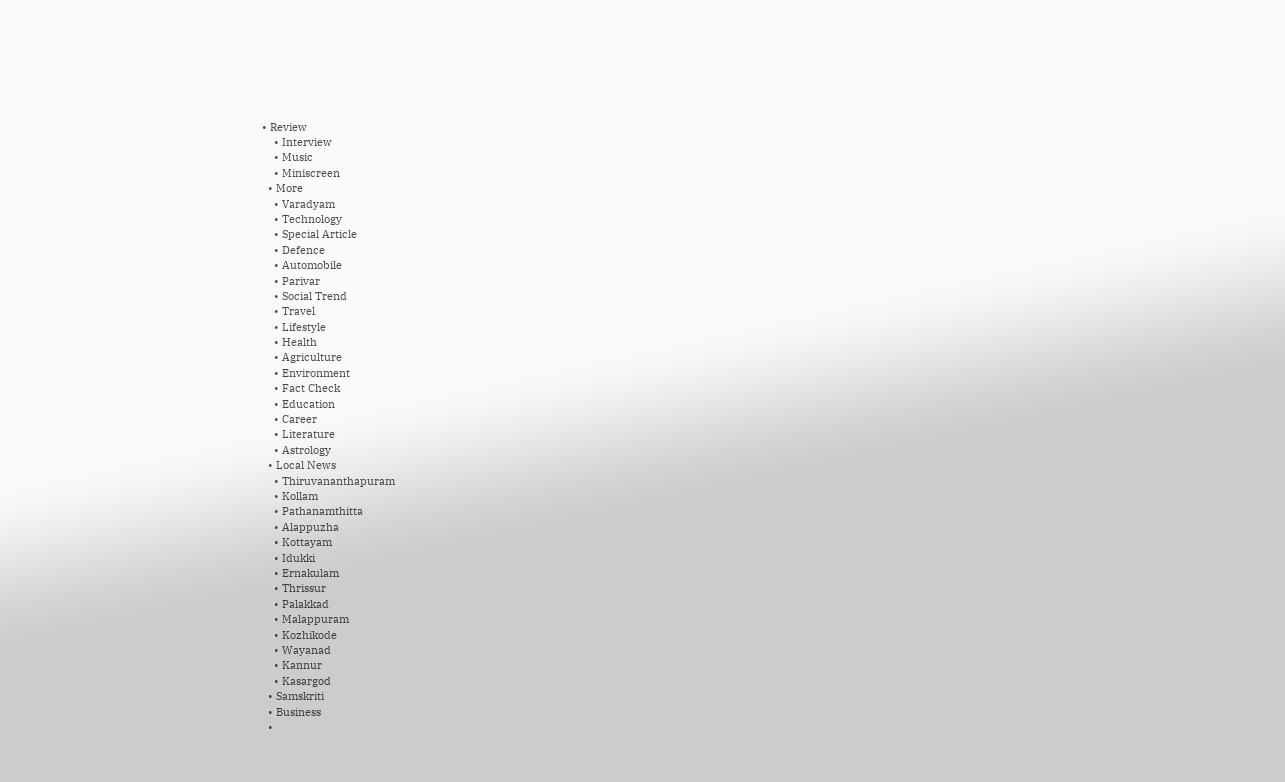• Review
    • Interview
    • Music
    • Miniscreen
  • More
    • Varadyam
    • Technology
    • Special Article
    • Defence
    • Automobile
    • Parivar
    • Social Trend
    • Travel
    • Lifestyle
    • Health
    • Agriculture
    • Environment
    • Fact Check
    • Education
    • Career
    • Literature
    • Astrology
  • Local News
    • Thiruvananthapuram
    • Kollam
    • Pathanamthitta
    • Alappuzha
    • Kottayam
    • Idukki
    • Ernakulam
    • Thrissur
    • Palakkad
    • Malappuram
    • Kozhikode
    • Wayanad
    • Kannur
    • Kasargod
  • Samskriti
  • Business
  •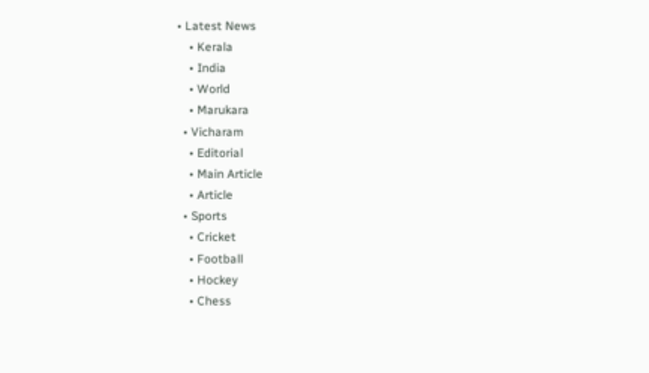• Latest News
    • Kerala
    • India
    • World
    • Marukara
  • Vicharam
    • Editorial
    • Main Article
    • Article
  • Sports
    • Cricket
    • Football
    • Hockey
    • Chess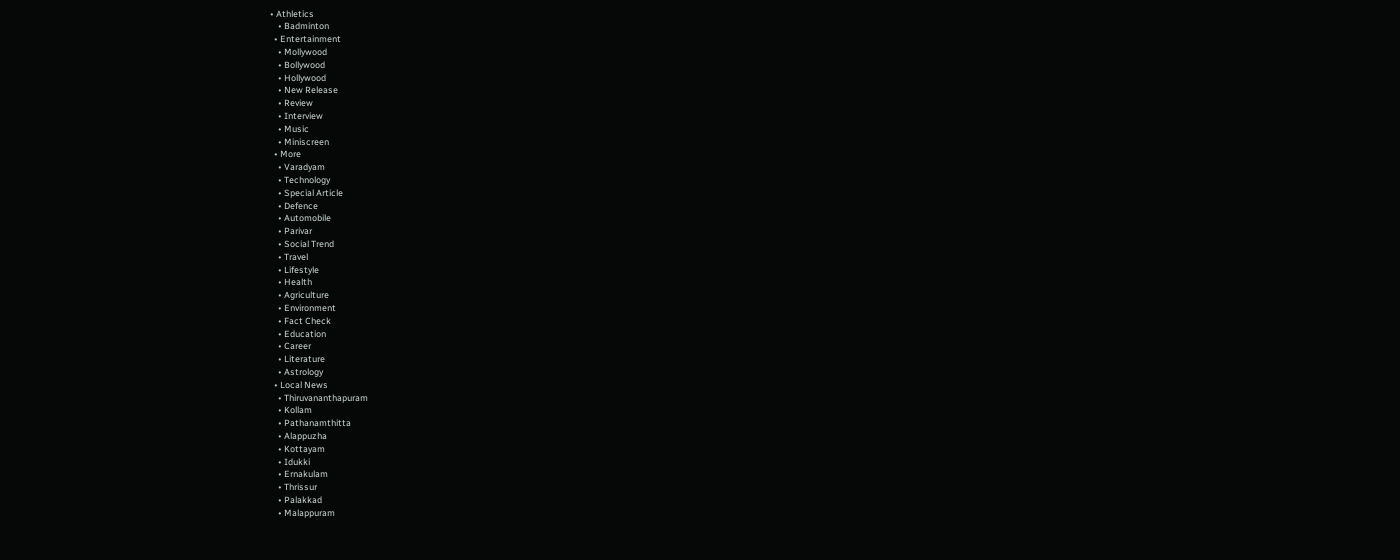• Athletics
    • Badminton
  • Entertainment
    • Mollywood
    • Bollywood
    • Hollywood
    • New Release
    • Review
    • Interview
    • Music
    • Miniscreen
  • More
    • Varadyam
    • Technology
    • Special Article
    • Defence
    • Automobile
    • Parivar
    • Social Trend
    • Travel
    • Lifestyle
    • Health
    • Agriculture
    • Environment
    • Fact Check
    • Education
    • Career
    • Literature
    • Astrology
  • Local News
    • Thiruvananthapuram
    • Kollam
    • Pathanamthitta
    • Alappuzha
    • Kottayam
    • Idukki
    • Ernakulam
    • Thrissur
    • Palakkad
    • Malappuram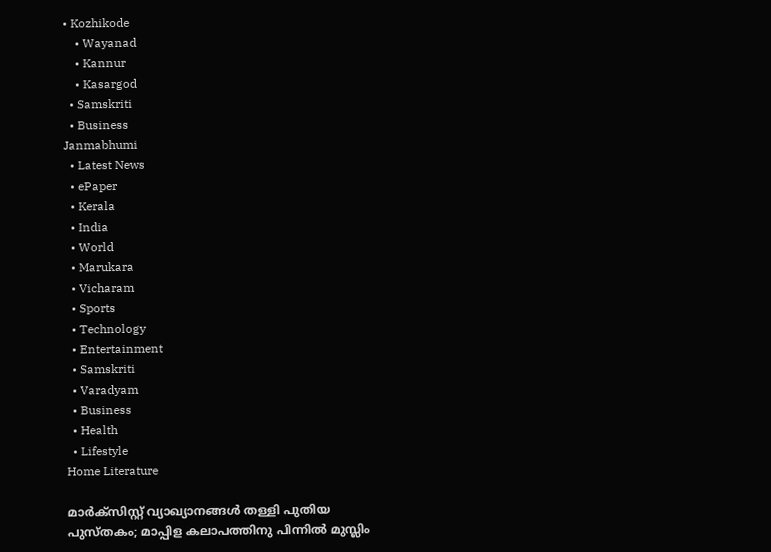• Kozhikode
    • Wayanad
    • Kannur
    • Kasargod
  • Samskriti
  • Business
Janmabhumi
  • Latest News
  • ePaper
  • Kerala
  • India
  • World
  • Marukara
  • Vicharam
  • Sports
  • Technology
  • Entertainment
  • Samskriti
  • Varadyam
  • Business
  • Health
  • Lifestyle
Home Literature

മാര്‍ക്‌സിസ്റ്റ് വ്യാഖ്യാനങ്ങള്‍ തള്ളി പുതിയ പുസ്തകം; മാപ്പിള കലാപത്തിനു പിന്നില്‍ മുസ്ലിം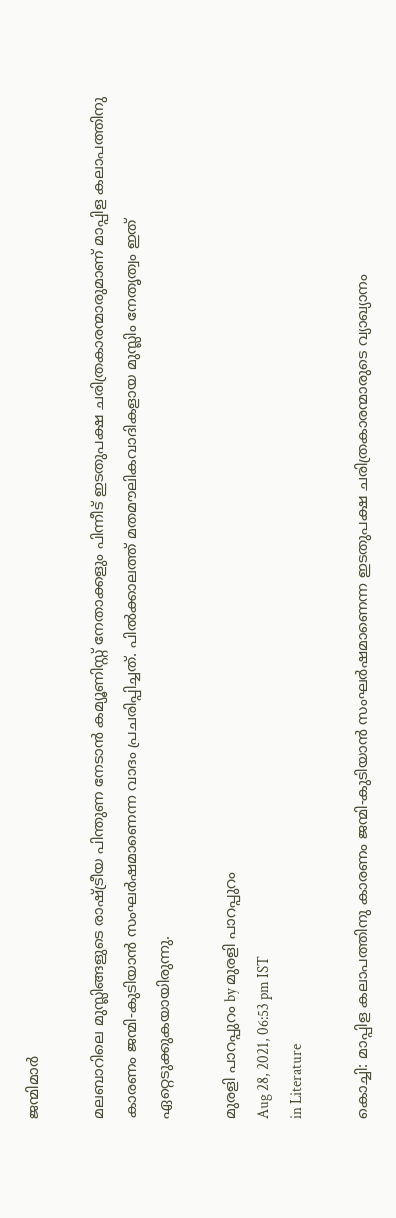ജന്മിമാര്‍

മലബാറിലെ മുസ്ലിങ്ങളുടെ രാഷ്‌ട്രീയ പിന്തുണ നേടാന്‍ കമ്യൂണിസ്റ്റ് നേതാക്കളും പിന്നീട് ഇടതുപക്ഷ ചരിത്രകാരന്മാരുമാണ് മാപ്പിള കലാപത്തിനു കാരണം ജന്മി-കുടിയാന്‍ സംഘര്‍ഷമാണെന്ന വാദം പ്രചരിപ്പിച്ചത്. പില്‍ക്കാലത്ത് മതമൗലികവാദികളായ മുസ്ലിം നേതൃത്വം ഇത് ഏറ്റെടുക്കുകയായിരുന്നു.

മുരളി പാറപ്പുറം by മുരളി പാറപ്പുറം
Aug 28, 2021, 06:53 pm IST
in Literature

കൊച്ചി: മാപ്പിള കലാപത്തിനു കാരണം ജന്മി-കുടിയാന്‍ സംഘര്‍ഷമാണെന്ന ഇടതുപക്ഷ ചരിത്രകാരന്മാരുടെ വ്യാഖ്യാനം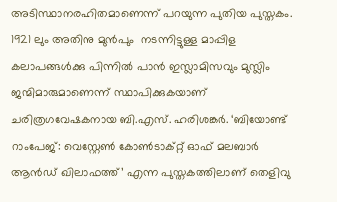അടിസ്ഥാനരഹിതമാണെന്ന് പറയുന്ന പുതിയ പുസ്തകം. 1921 ലും അതിനു മുന്‍പും  നടന്നിട്ടുള്ള മാപ്പിള കലാപങ്ങള്‍ക്കു പിന്നില്‍ പാന്‍ ഇസ്ലാമിസവും മുസ്ലിം ജന്മിമാരുമാണെന്ന് സ്ഥാപിക്കുകയാണ് ചരിത്രഗവേഷകനായ ബി.എസ്. ഹരിശങ്കര്‍. ‘ബിയോണ്ട് റാംപേജ്: വെസ്റ്റേണ്‍ കോണ്‍ടാക്റ്റ് ഓഫ് മലബാര്‍ ആന്‍ഡ് ഖിലാഫത്ത്’ എന്ന പുസ്തകത്തിലാണ് തെളിവു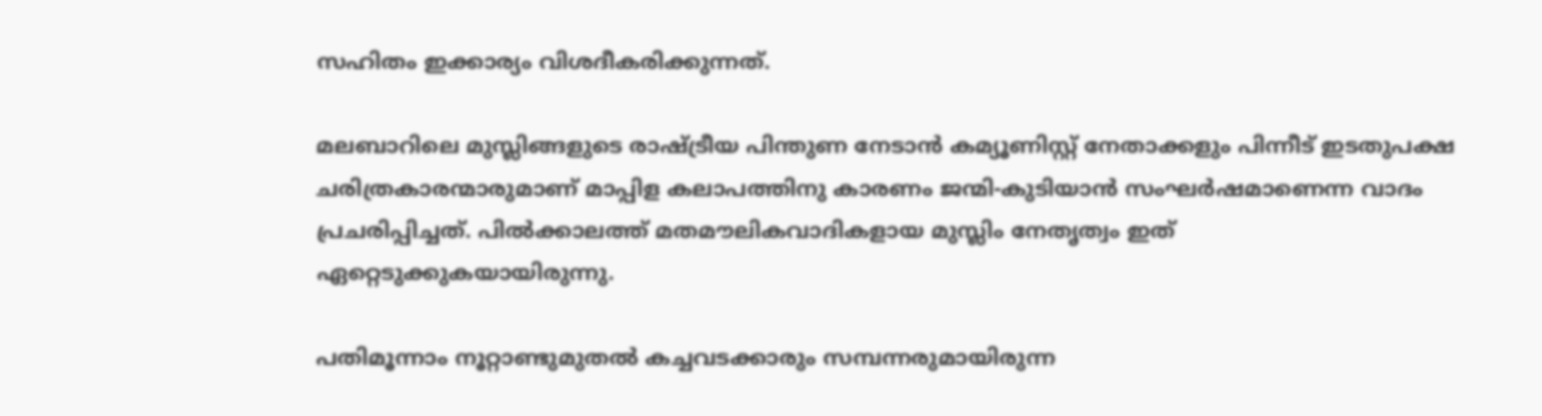സഹിതം ഇക്കാര്യം വിശദീകരിക്കുന്നത്.

മലബാറിലെ മുസ്ലിങ്ങളുടെ രാഷ്‌ട്രീയ പിന്തുണ നേടാന്‍ കമ്യൂണിസ്റ്റ് നേതാക്കളും പിന്നീട് ഇടതുപക്ഷ ചരിത്രകാരന്മാരുമാണ് മാപ്പിള കലാപത്തിനു കാരണം ജന്മി-കുടിയാന്‍ സംഘര്‍ഷമാണെന്ന വാദം പ്രചരിപ്പിച്ചത്. പില്‍ക്കാലത്ത് മതമൗലികവാദികളായ മുസ്ലിം നേതൃത്വം ഇത് ഏറ്റെടുക്കുകയായിരുന്നു.

പതിമൂന്നാം നൂറ്റാണ്ടുമുതല്‍ കച്ചവടക്കാരും സമ്പന്നരുമായിരുന്ന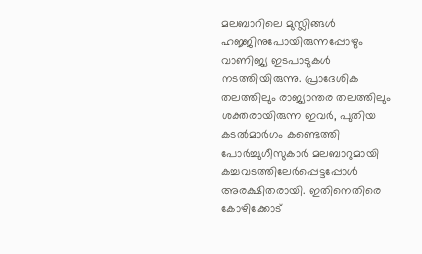മലബാറിലെ മുസ്ലിങ്ങള്‍ ഹജ്ജിനുപോയിരുന്നപ്പോഴും വാണിജ്യ ഇടപാടുകള്‍ നടത്തിയിരുന്നു. പ്രാദേശിക തലത്തിലും രാജ്യാന്തര തലത്തിലും ശക്തരായിരുന്ന ഇവര്‍, പുതിയ കടല്‍മാര്‍ഗം കണ്ടെത്തി പോര്‍ച്ചുഗീസുകാര്‍ മലബാറുമായി കച്ചവടത്തിലേര്‍പ്പെട്ടപ്പോള്‍ അരക്ഷിതരായി. ഇതിനെതിരെ കോഴിക്കോട്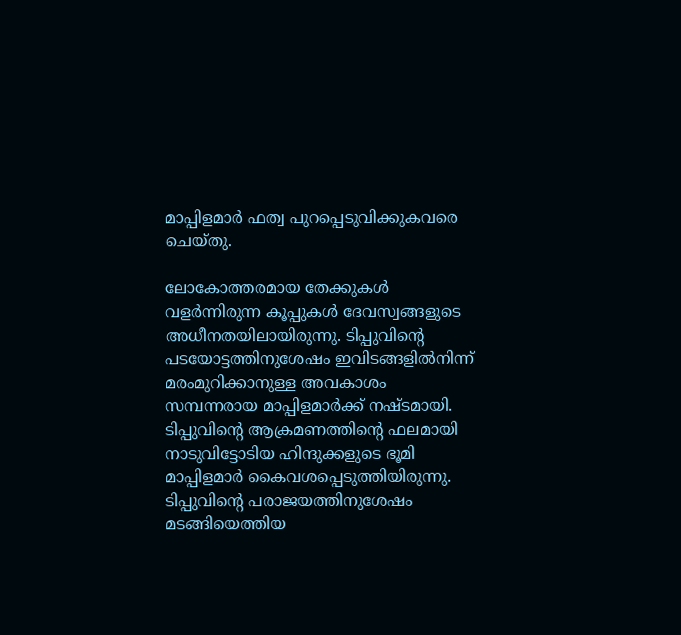മാപ്പിളമാര്‍ ഫത്വ പുറപ്പെടുവിക്കുകവരെ ചെയ്തു.

ലോകോത്തരമായ തേക്കുകള്‍ വളര്‍ന്നിരുന്ന കൂപ്പുകള്‍ ദേവസ്വങ്ങളുടെ അധീനതയിലായിരുന്നു. ടിപ്പുവിന്റെ പടയോട്ടത്തിനുശേഷം ഇവിടങ്ങളില്‍നിന്ന് മരംമുറിക്കാനുള്ള അവകാശം സമ്പന്നരായ മാപ്പിളമാര്‍ക്ക് നഷ്ടമായി. ടിപ്പുവിന്റെ ആക്രമണത്തിന്റെ ഫലമായി നാടുവിട്ടോടിയ ഹിന്ദുക്കളുടെ ഭൂമി മാപ്പിളമാര്‍ കൈവശപ്പെടുത്തിയിരുന്നു. ടിപ്പുവിന്റെ പരാജയത്തിനുശേഷം മടങ്ങിയെത്തിയ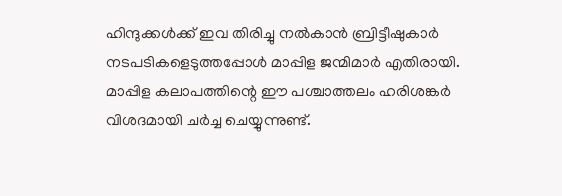ഹിന്ദുക്കള്‍ക്ക് ഇവ തിരിച്ചു നല്‍കാന്‍ ബ്രിട്ടീഷുകാര്‍ നടപടികളെടുത്തപ്പോള്‍ മാപ്പിള ജന്മിമാര്‍ എതിരായി. മാപ്പിള കലാപത്തിന്റെ ഈ പശ്ചാത്തലം ഹരിശങ്കര്‍ വിശദമായി ചര്‍ച്ച ചെയ്യുന്നുണ്ട്.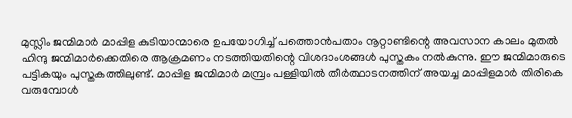മുസ്ലിം ജന്മിമാര്‍ മാപ്പിള കുടിയാന്മാരെ ഉപയോഗിച്ച് പത്തൊന്‍പതാം നൂറ്റാണ്ടിന്റെ അവസാന കാലം മുതല്‍ ഹിന്ദു ജന്മിമാര്‍ക്കെതിരെ ആക്രമണം നടത്തിയതിന്റെ വിശദാംശങ്ങള്‍ പുസ്തകം നല്‍കുന്നു. ഈ ജന്മിമാരുടെ പട്ടികയും പുസ്തകത്തിലുണ്ട്. മാപ്പിള ജന്മിമാര്‍ മമ്പ്രം പള്ളിയില്‍ തീര്‍ത്ഥാടനത്തിന് അയച്ച മാപ്പിളമാര്‍ തിരികെ വരുമ്പോള്‍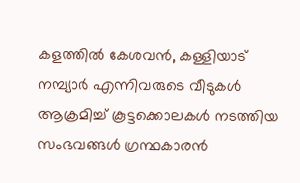കളത്തില്‍ കേശവന്‍, കള്ളിയാട് നമ്പ്യാര്‍ എന്നിവരുടെ വീടുകള്‍ ആക്രമിച്ച് കൂട്ടക്കൊലകള്‍ നടത്തിയ സംഭവങ്ങള്‍ ഗ്രന്ഥകാരന്‍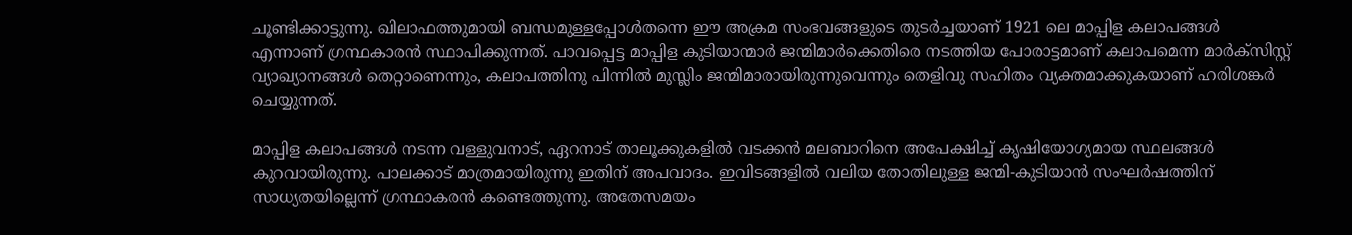ചൂണ്ടിക്കാട്ടുന്നു. ഖിലാഫത്തുമായി ബന്ധമുള്ളപ്പോള്‍തന്നെ ഈ അക്രമ സംഭവങ്ങളുടെ തുടര്‍ച്ചയാണ് 1921 ലെ മാപ്പിള കലാപങ്ങള്‍ എന്നാണ് ഗ്രന്ഥകാരന്‍ സ്ഥാപിക്കുന്നത്. പാവപ്പെട്ട മാപ്പിള കുടിയാന്മാര്‍ ജന്മിമാര്‍ക്കെതിരെ നടത്തിയ പോരാട്ടമാണ് കലാപമെന്ന മാര്‍ക്‌സിസ്റ്റ് വ്യാഖ്യാനങ്ങള്‍ തെറ്റാണെന്നും, കലാപത്തിനു പിന്നില്‍ മുസ്ലിം ജന്മിമാരായിരുന്നുവെന്നും തെളിവു സഹിതം വ്യക്തമാക്കുകയാണ് ഹരിശങ്കര്‍ ചെയ്യുന്നത്.

മാപ്പിള കലാപങ്ങള്‍ നടന്ന വള്ളുവനാട്, ഏറനാട് താലൂക്കുകളില്‍ വടക്കന്‍ മലബാറിനെ അപേക്ഷിച്ച് കൃഷിയോഗ്യമായ സ്ഥലങ്ങള്‍ കുറവായിരുന്നു. പാലക്കാട് മാത്രമായിരുന്നു ഇതിന് അപവാദം. ഇവിടങ്ങളില്‍ വലിയ തോതിലുള്ള ജന്മി-കുടിയാന്‍ സംഘര്‍ഷത്തിന് സാധ്യതയില്ലെന്ന് ഗ്രന്ഥാകരന്‍ കണ്ടെത്തുന്നു. അതേസമയം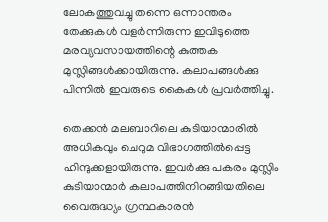ലോകത്തുവച്ചു തന്നെ ഒന്നാന്തരം തേക്കുകള്‍ വളര്‍ന്നിരുന്ന ഇവിടുത്തെ മരവ്യവസായത്തിന്റെ കുത്തക മുസ്ലിങ്ങള്‍ക്കായിരുന്നു. കലാപങ്ങള്‍ക്കു പിന്നില്‍ ഇവരുടെ കൈകള്‍ പ്രവര്‍ത്തിച്ചു.

തെക്കന്‍ മലബാറിലെ കുടിയാന്മാരില്‍ അധികവും ചെറുമ വിഭാഗത്തില്‍പ്പെട്ട ഹിന്ദുക്കളായിരുന്നു. ഇവര്‍ക്കു പകരം മുസ്ലിം കുടിയാന്മാര്‍ കലാപത്തിനിറങ്ങിയതിലെ വൈരുദ്ധ്യം ഗ്രന്ഥകാരന്‍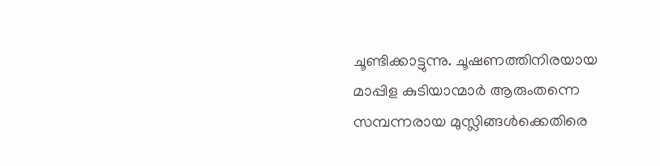ചൂണ്ടിക്കാട്ടുന്നു. ചൂഷണത്തിനിരയായ മാപ്പിള കുടിയാന്മാര്‍ ആരുംതന്നെ സമ്പന്നരായ മുസ്ലിങ്ങള്‍ക്കെതിരെ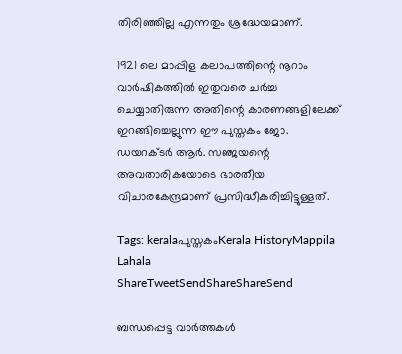തിരിഞ്ഞില്ല എന്നതും ശ്രദ്ധേയമാണ്.

1921 ലെ മാപ്പിള കലാപത്തിന്റെ നൂറാം വാര്‍ഷികത്തില്‍ ഇതുവരെ ചര്‍ച്ച ചെയ്യാതിരുന്ന അതിന്റെ കാരണങ്ങളിലേക്ക് ഇറങ്ങിച്ചെല്ലുന്ന ഈ പുസ്തകം ജോ. ഡയറക്ടര്‍ ആര്‍. സഞ്ജയന്റെ അവതാരികയോടെ ഭാരതീയ വിചാരകേന്ദ്രമാണ് പ്രസിദ്ധീകരിച്ചിട്ടുള്ളത്.

Tags: keralaപുസ്തകംKerala HistoryMappila Lahala
ShareTweetSendShareShareSend

ബന്ധപ്പെട്ട വാര്‍ത്തകള്‍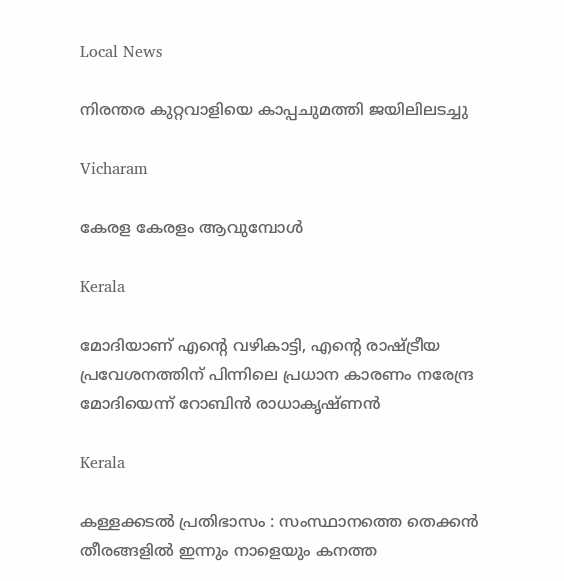Local News

നിരന്തര കുറ്റവാളിയെ കാപ്പചുമത്തി ജയിലിലടച്ചു

Vicharam

കേരള കേരളം ആവുമ്പോൾ

Kerala

മോദിയാണ് എന്റെ വഴികാട്ടി, എന്റെ രാഷ്‌ട്രീയ പ്രവേശനത്തിന് പിന്നിലെ പ്രധാന കാരണം നരേന്ദ്ര മോദിയെന്ന് റോബിൻ രാധാകൃഷ്ണന്‍

Kerala

കള്ളക്കടൽ പ്രതിഭാസം : സംസ്ഥാനത്തെ തെക്കൻ തീരങ്ങളിൽ ഇന്നും നാളെയും കനത്ത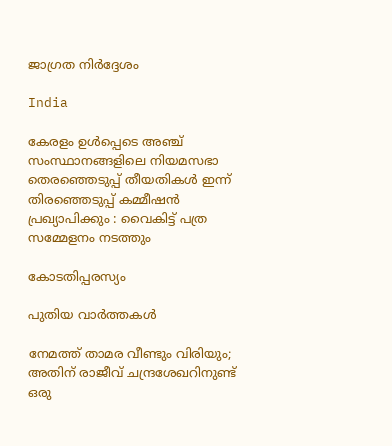ജാഗ്രത നിർദ്ദേശം

India

കേരളം ഉൾപ്പെടെ അഞ്ച് സംസ്ഥാനങ്ങളിലെ നിയമസഭാ തെരഞ്ഞെടുപ്പ് തീയതികൾ ഇന്ന് തിരഞ്ഞെടുപ്പ് കമ്മീഷൻ പ്രഖ്യാപിക്കും : വൈകിട്ട് പത്ര സമ്മേളനം നടത്തും

കോടതിപ്പരസ്യം

പുതിയ വാര്‍ത്തകള്‍

നേമത്ത് താമര വീണ്ടും വിരിയും; അതിന് രാജീവ് ചന്ദ്രശേഖറിനുണ്ട് ഒരു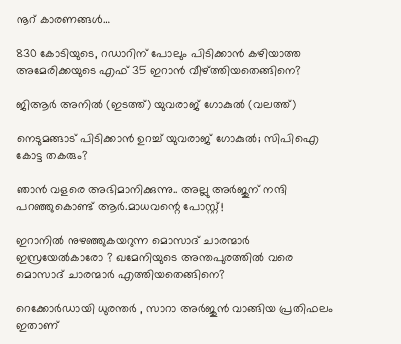നൂറ് കാരണങ്ങള്‍…

830 കോടിയുടെ, റഡാറിന് പോലും പിടിക്കാന്‍ കഴിയാത്ത അമേരിക്കയുടെ എഫ് 35 ഇറാന്‍ വീഴ്‌ത്തിയതെങ്ങിനെ?

ജിആര്‍ അനില്‍ (ഇടത്ത്) യുവരാജ് ഗോകുല്‍ (വലത്ത്)

നെടുമങ്ങാട് പിടിക്കാന്‍ ഉറച്ച് യുവരാജ് ഗോകുല്‍; സിപിഐ കോട്ട തകരും?

ഞാൻ വളരെ അഭിമാനിക്കുന്നു.. അല്ലു അർജുന് നന്ദി പറഞ്ഞുകൊണ്ട് ആർ.മാധവന്റെ പോസ്റ്റ്!

ഇറാനില്‍ നുഴഞ്ഞുകയറുന്ന മൊസാദ് ചാരന്മാര്‍ ഇസ്രയേല്‍കാരോ ? ഖമേനിയുടെ അന്തപുരത്തില്‍ വരെ മൊസാദ് ചാരന്മാര്‍ എത്തിയതെങ്ങിനെ?

റെക്കോർഡായി ധുരന്തർ , സാറാ അർജുൻ വാങ്ങിയ പ്രതിഫലം ഇതാണ്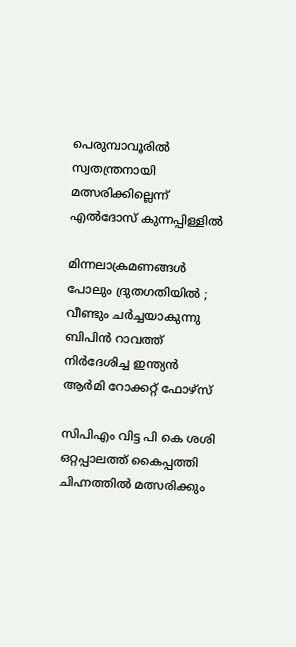പെരുമ്പാവൂരില്‍ സ്വതന്ത്രനായി മത്സരിക്കില്ലെന്ന് എല്‍ദോസ് കുന്നപ്പിള്ളില്‍

മിന്നലാക്രമണങ്ങൾ പോലും ദ്രുതഗതിയിൽ ; വീണ്ടും ചർച്ചയാകുന്നു ബിപിൻ റാവത്ത് നിർദേശിച്ച ഇന്ത്യൻ ആർമി റോക്കറ്റ് ഫോഴ്‌സ്

സിപിഎം വിട്ട പി കെ ശശി ഒറ്റപ്പാലത്ത് കൈപ്പത്തി ചിഹ്നത്തില്‍ മത്സരിക്കും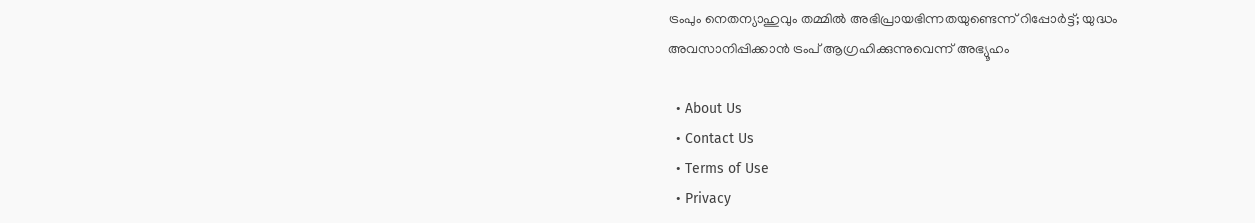ട്രംപും നെതന്യാഹുവും തമ്മിൽ അഭിപ്രായഭിന്നതയുണ്ടെന്ന് റിപ്പോര്‍ട്ട്; യുദ്ധം അവസാനിപ്പിക്കാൻ ട്രംപ് ആഗ്രഹിക്കുന്നുവെന്ന് അഭ്യൂഹം

  • About Us
  • Contact Us
  • Terms of Use
  • Privacy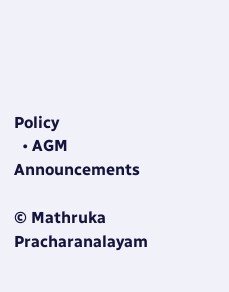Policy
  • AGM Announcements

© Mathruka Pracharanalayam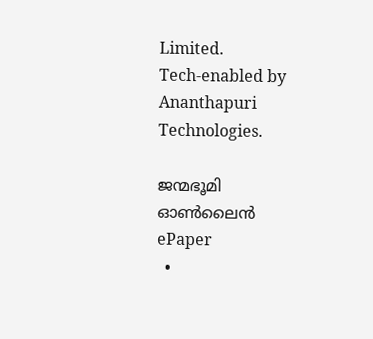Limited.
Tech-enabled by Ananthapuri Technologies.

ജന്മഭൂമി ഓണ്‍ലൈന്‍
ePaper
  •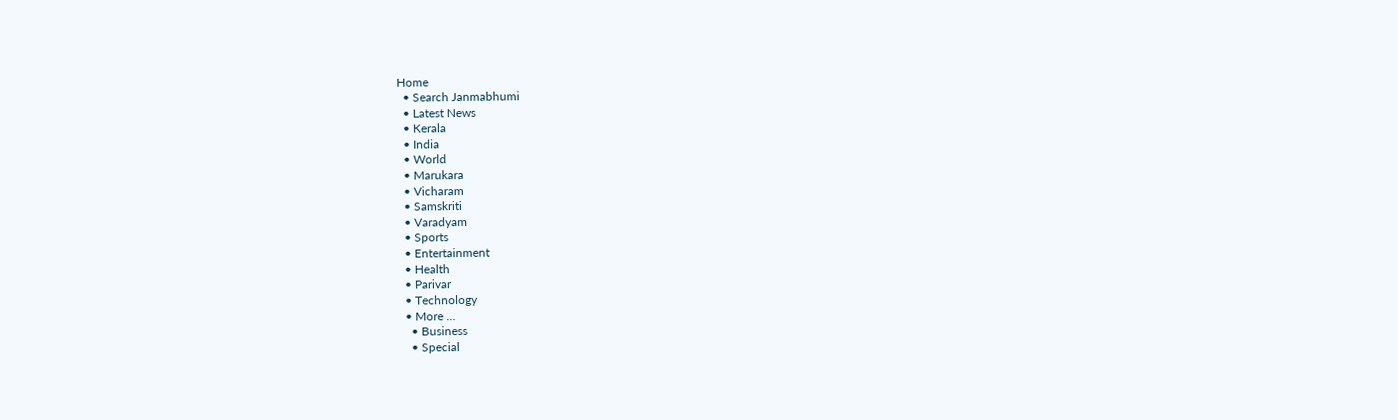Home
  • Search Janmabhumi
  • Latest News
  • Kerala
  • India
  • World
  • Marukara
  • Vicharam
  • Samskriti
  • Varadyam
  • Sports
  • Entertainment
  • Health
  • Parivar
  • Technology
  • More …
    • Business
    • Special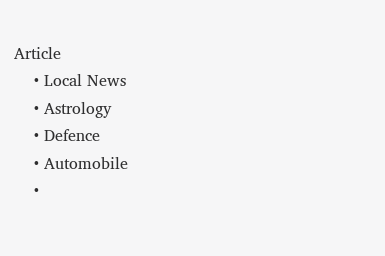Article
    • Local News
    • Astrology
    • Defence
    • Automobile
    •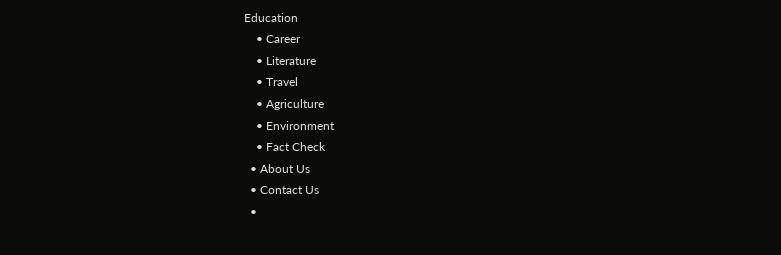Education
    • Career
    • Literature
    • Travel
    • Agriculture
    • Environment
    • Fact Check
  • About Us
  • Contact Us
  •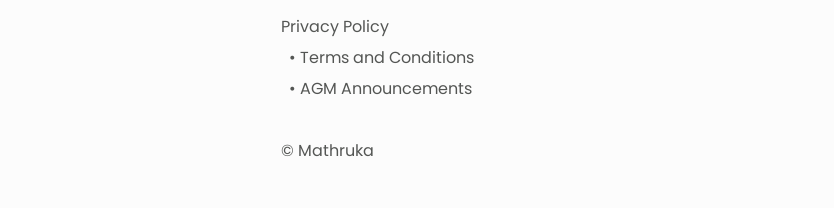Privacy Policy
  • Terms and Conditions
  • AGM Announcements

© Mathruka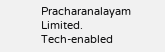Pracharanalayam Limited.
Tech-enabled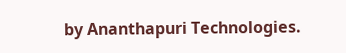by Ananthapuri Technologies.